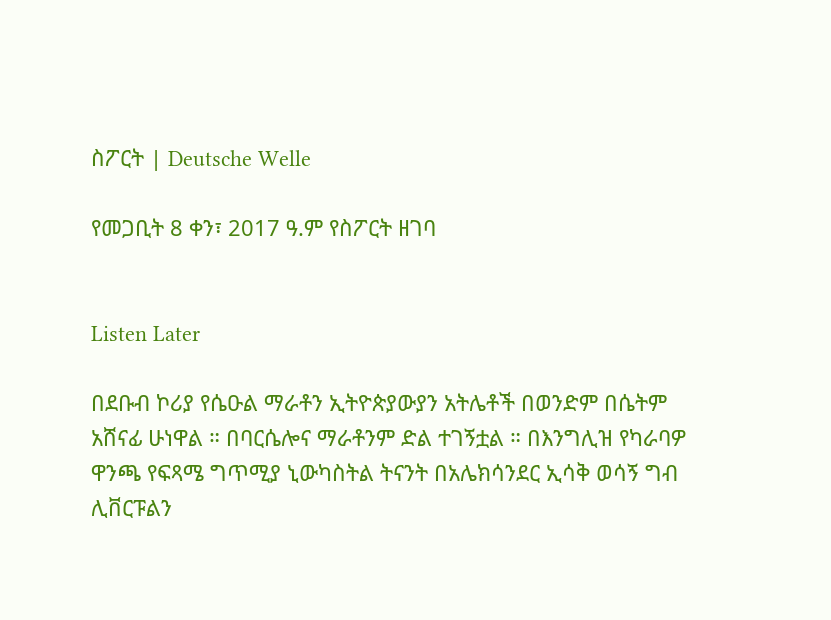ስፖርት | Deutsche Welle

የመጋቢት 8 ቀን፣ 2017 ዓ.ም የስፖርት ዘገባ


Listen Later

በደቡብ ኮሪያ የሴዑል ማራቶን ኢትዮጵያውያን አትሌቶች በወንድም በሴትም አሸናፊ ሁነዋል ። በባርሴሎና ማራቶንም ድል ተገኝቷል ። በእንግሊዝ የካራባዎ ዋንጫ የፍጻሜ ግጥሚያ ኒውካስትል ትናንት በአሌክሳንደር ኢሳቅ ወሳኝ ግብ ሊቨርፑልን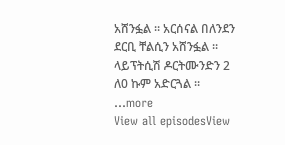አሸንፏል ። አርሰናል በለንደን ደርቢ ቸልሲን አሸንፏል ። ላይፕትሲሽ ዶርትሙንድን 2 ለ0 ኩም አድርጓል ።
...more
View all episodesView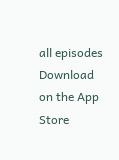all episodes
Download on the App Store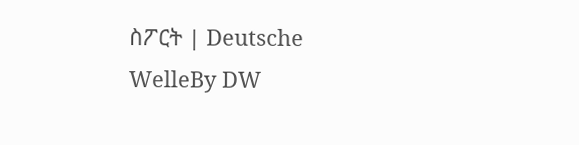ስፖርት | Deutsche WelleBy DW